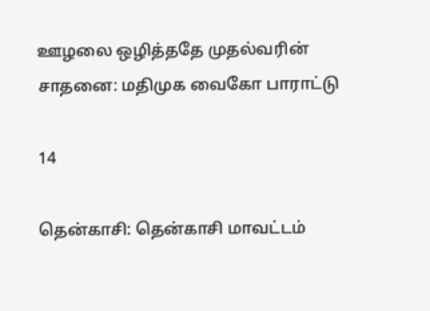ஊழலை ஒழித்ததே முதல்வரின் சாதனை: மதிமுக வைகோ பாராட்டு

14

தென்காசி: தென்காசி மாவட்டம்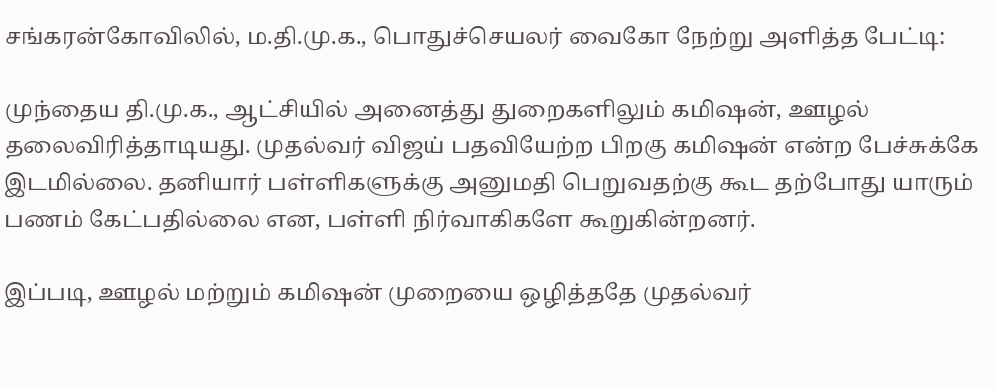சங்கரன்கோவிலில், ம.தி.மு.க., பொதுச்செயலர் வைகோ நேற்று அளித்த பேட்டி:

முந்தைய தி.மு.க., ஆட்சியில் அனைத்து துறைகளிலும் கமிஷன், ஊழல் தலைவிரித்தாடியது. முதல்வர் விஜய் பதவியேற்ற பிறகு கமிஷன் என்ற பேச்சுக்கே இடமில்லை. தனியார் பள்ளிகளுக்கு அனுமதி பெறுவதற்கு கூட தற்போது யாரும் பணம் கேட்பதில்லை என, பள்ளி நிர்வாகிகளே கூறுகின்றனர்.

இப்படி, ஊழல் மற்றும் கமிஷன் முறையை ஒழித்ததே முதல்வர்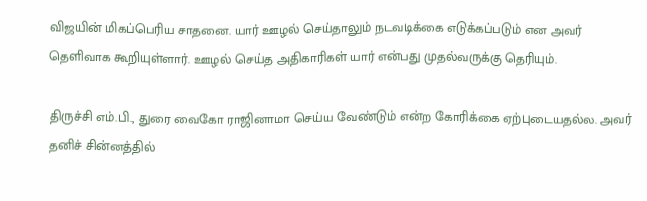விஜயின் மிகப்பெரிய சாதனை. யார் ஊழல் செய்தாலும் நடவடிக்கை எடுக்கப்படும் என அவர் தெளிவாக கூறியுள்ளார். ஊழல் செய்த அதிகாரிகள் யார் என்பது முதல்வருக்கு தெரியும்.

திருச்சி எம்.பி., துரை வைகோ ராஜினாமா செய்ய வேண்டும் என்ற கோரிக்கை ஏற்புடையதல்ல. அவர் தனிச் சின்னத்தில்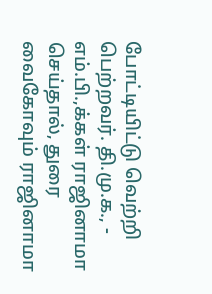போட்டியிட்டு வெற்றி பெற்றவர். தி.மு.க., - எம்.பி.,க்கள் ராஜினாமா செய்தால், துரை வைகோவும் ராஜினாமா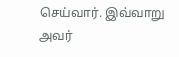செய்வார். இவ்வாறு அவர்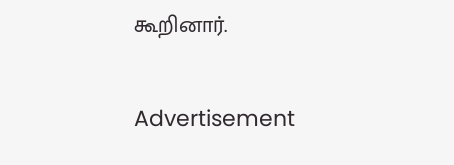கூறினார்.

Advertisement